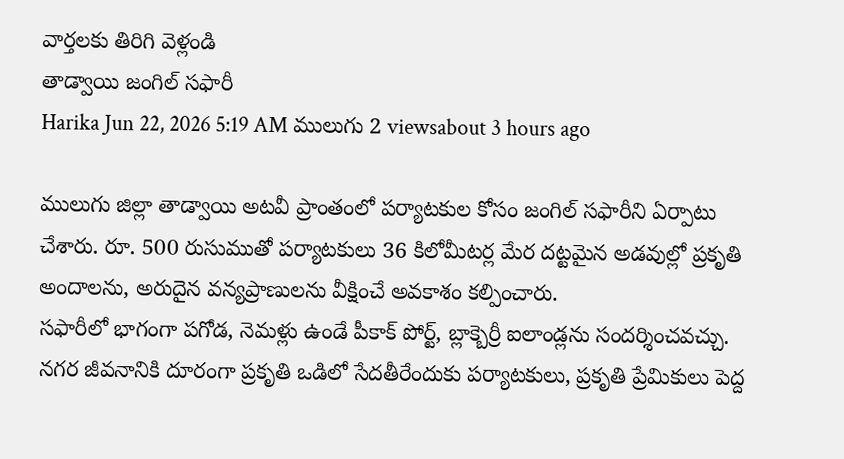వార్తలకు తిరిగి వెళ్లండి
తాడ్వాయి జంగిల్ సఫారీ
Harika Jun 22, 2026 5:19 AM ములుగు 2 viewsabout 3 hours ago

ములుగు జిల్లా తాడ్వాయి అటవీ ప్రాంతంలో పర్యాటకుల కోసం జంగిల్ సఫారీని ఏర్పాటు చేశారు. రూ. 500 రుసుముతో పర్యాటకులు 36 కిలోమీటర్ల మేర దట్టమైన అడవుల్లో ప్రకృతి అందాలను, అరుదైన వన్యప్రాణులను వీక్షించే అవకాశం కల్పించారు.
సఫారీలో భాగంగా పగోడ, నెమళ్లు ఉండే పీకాక్ పోర్ట్, బ్లాక్బెర్రీ ఐలాండ్లను సందర్శించవచ్చు. నగర జీవనానికి దూరంగా ప్రకృతి ఒడిలో సేదతీరేందుకు పర్యాటకులు, ప్రకృతి ప్రేమికులు పెద్ద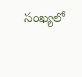సంఖ్యలో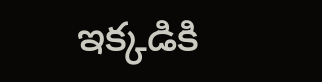ఇక్కడికి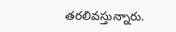తరలివస్తున్నారు.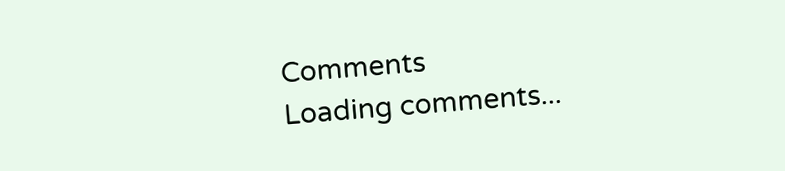Comments
Loading comments...